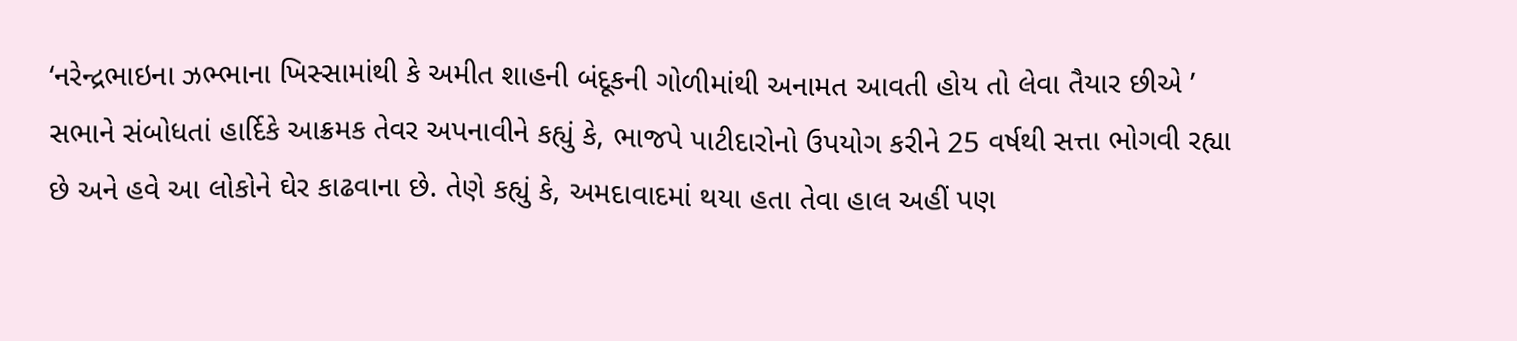‘નરેન્દ્રભાઇના ઝભ્ભાના ખિસ્સામાંથી કે અમીત શાહની બંદૂકની ગોળીમાંથી અનામત આવતી હોય તો લેવા તૈયાર છીએ ’
સભાને સંબોધતાં હાર્દિકે આક્રમક તેવર અપનાવીને કહ્યું કે, ભાજપે પાટીદારોનો ઉપયોગ કરીને 25 વર્ષથી સત્તા ભોગવી રહ્યા છે અને હવે આ લોકોને ઘેર કાઢવાના છે. તેણે કહ્યું કે, અમદાવાદમાં થયા હતા તેવા હાલ અહીં પણ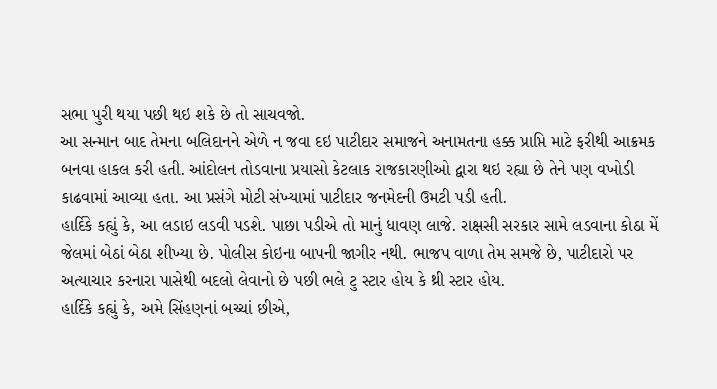સભા પુરી થયા પછી થઇ શકે છે તો સાચવજો.
આ સન્માન બાદ તેમના બલિદાનને એળે ન જવા દઇ પાટીદાર સમાજને અનામતના હક્ક પ્રાપ્તિ માટે ફરીથી આક્રમક બનવા હાકલ કરી હતી. આંદોલન તોડવાના પ્રયાસો કેટલાક રાજકારણીઓ દ્વારા થઇ રહ્યા છે તેને પણ વખોડી કાઢવામાં આવ્યા હતા. આ પ્રસંગે મોટી સંખ્યામાં પાટીદાર જનમેદની ઉમટી પડી હતી.
હાર્દિકે કહ્યું કે, આ લડાઇ લડવી પડશે. પાછા પડીએ તો માનું ધાવણ લાજે. રાક્ષસી સરકાર સામે લડવાના કોઠા મેં જેલમાં બેઠાં બેઠા શીખ્યા છે. પોલીસ કોઇના બાપની જાગીર નથી. ભાજપ વાળા તેમ સમજે છે, પાટીદારો પર અત્યાચાર કરનારા પાસેથી બદલો લેવાનો છે પછી ભલે ટુ સ્ટાર હોય કે થ્રી સ્ટાર હોય.
હાર્દિકે કહ્યું કે, અમે સિંહણનાં બચ્ચાં છીએ,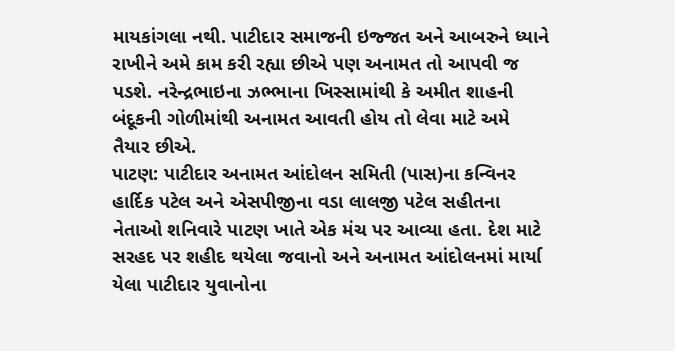માયકાંગલા નથી. પાટીદાર સમાજની ઇજ્જત અને આબરુને ધ્યાને રાખીને અમે કામ કરી રહ્યા છીએ પણ અનામત તો આપવી જ પડશે. નરેન્દ્રભાઇના ઝભ્ભાના ખિસ્સામાંથી કે અમીત શાહની બંદૂકની ગોળીમાંથી અનામત આવતી હોય તો લેવા માટે અમે તૈયાર છીએ.
પાટણ: પાટીદાર અનામત આંદોલન સમિતી (પાસ)ના કન્વિનર હાર્દિક પટેલ અને એસપીજીના વડા લાલજી પટેલ સહીતના નેતાઓ શનિવારે પાટણ ખાતે એક મંચ પર આવ્યા હતા. દેશ માટે સરહદ પર શહીદ થયેલા જવાનો અને અનામત આંદોલનમાં માર્યા યેલા પાટીદાર યુવાનોના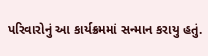પરિવારોનું આ કાર્યક્રમમાં સન્માન કરાયુ હતું.